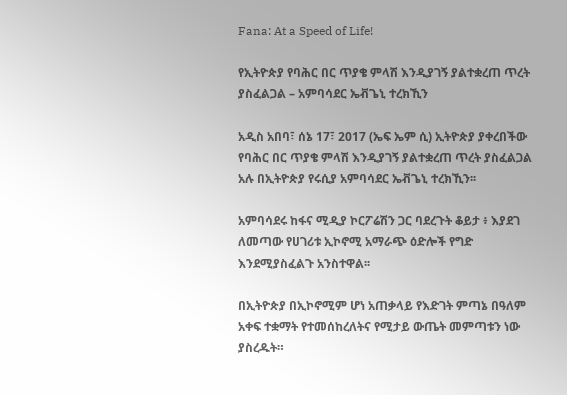Fana: At a Speed of Life!

የኢትዮጵያ የባሕር በር ጥያቄ ምላሽ እንዲያገኝ ያልተቋረጠ ጥረት ያስፈልጋል – አምባሳደር ኤቭጌኒ ተረክኺን

አዲስ አበባ፣ ሰኔ 17፣ 2017 (ኤፍ ኤም ሲ) ኢትዮጵያ ያቀረበችው የባሕር በር ጥያቄ ምላሽ እንዲያገኝ ያልተቋረጠ ጥረት ያስፈልጋል አሉ በኢትዮጵያ የሩሲያ አምባሳደር ኤቭጌኒ ተረክኺን፡፡

አምባሳደሩ ከፋና ሚዲያ ኮርፖሬሽን ጋር ባደረጉት ቆይታ ፥ እያደገ ለመጣው የሀገሪቱ ኢኮኖሚ አማራጭ ዕድሎች የግድ እንደሚያስፈልጉ አንስተዋል፡፡

በኢትዮጵያ በኢኮኖሚም ሆነ አጠቃላይ የእድገት ምጣኔ በዓለም አቀፍ ተቋማት የተመሰከረለትና የሚታይ ውጤት መምጣቱን ነው ያስረዱት።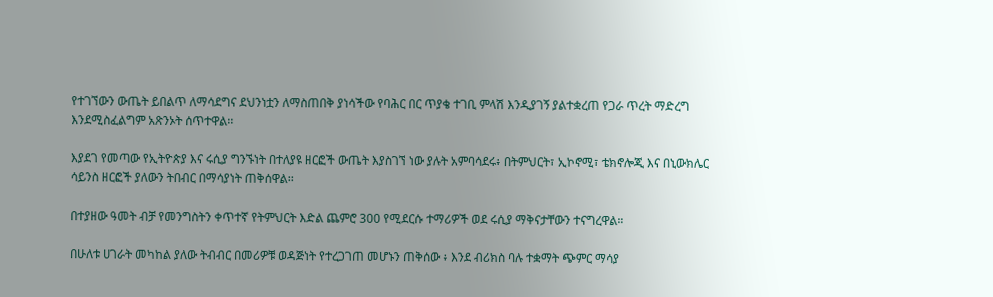የተገኘውን ውጤት ይበልጥ ለማሳደግና ደህንነቷን ለማስጠበቅ ያነሳችው የባሕር በር ጥያቄ ተገቢ ምላሽ እንዲያገኝ ያልተቋረጠ የጋራ ጥረት ማድረግ እንደሚስፈልግም አጽንኦት ሰጥተዋል፡፡

እያደገ የመጣው የኢትዮጵያ እና ሩሲያ ግንኙነት በተለያዩ ዘርፎች ውጤት እያስገኘ ነው ያሉት አምባሳደሩ፥ በትምህርት፣ ኢኮኖሚ፣ ቴክኖሎጂ እና በኒውክሌር ሳይንስ ዘርፎች ያለውን ትበብር በማሳያነት ጠቅሰዋል፡፡

በተያዘው ዓመት ብቻ የመንግስትን ቀጥተኛ የትምህርት እድል ጨምሮ 300 የሚደርሱ ተማሪዎች ወደ ሩሲያ ማቅናታቸውን ተናግረዋል።

በሁለቱ ሀገራት መካከል ያለው ትብብር በመሪዎቹ ወዳጅነት የተረጋገጠ መሆኑን ጠቅሰው ፥ እንደ ብሪክስ ባሉ ተቋማት ጭምር ማሳያ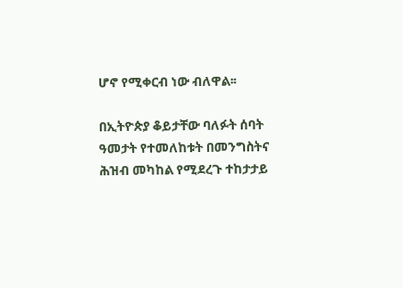ሆኖ የሚቀርብ ነው ብለዋል፡፡

በኢትዮጵያ ቆይታቸው ባለፉት ሰባት ዓመታት የተመለከቱት በመንግስትና ሕዝብ መካከል የሚደረጉ ተከታታይ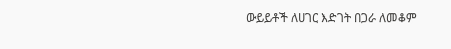ውይይቶች ለሀገር እድገት በጋራ ለመቆም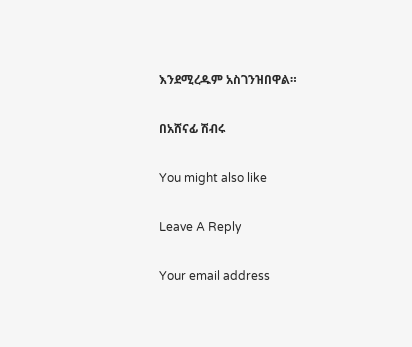እንደሚረዱም አስገንዝበዋል።

በአሸናፊ ሽብሩ

You might also like

Leave A Reply

Your email address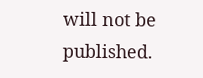will not be published.